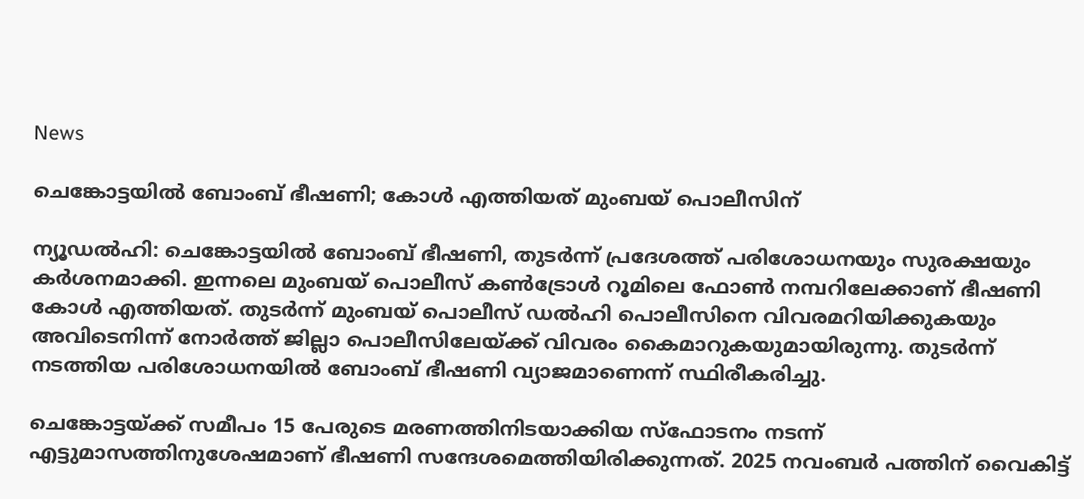News

ചെങ്കോട്ടയിൽ ബോംബ് ഭീഷണി; കോൾ എത്തിയത് മുംബയ് പൊലീസിന്

ന്യൂഡൽഹി: ചെങ്കോട്ടയിൽ ബോംബ് ഭീഷണി, തുടർന്ന് പ്രദേശത്ത് പരിശോധനയും സുരക്ഷയും കർശനമാക്കി. ഇന്നലെ മുംബയ് പൊലീസ് കൺട്രോൾ റൂമിലെ ഫോൺ നമ്പറിലേക്കാണ് ഭീഷണി കോൾ എത്തിയത്. തുടർന്ന് മുംബയ് പൊലീസ് ഡൽഹി പൊലീസിനെ വിവരമറിയിക്കുകയും അവിടെനിന്ന് നോർത്ത് ജില്ലാ പൊലീസിലേയ്ക്ക് വിവരം കൈമാറുകയുമായിരുന്നു. തുടർന്ന് നടത്തിയ പരിശോധനയിൽ ബോംബ് ഭീഷണി വ്യാജമാണെന്ന് സ്ഥിരീകരിച്ചു.

ചെങ്കോട്ടയ്ക്ക് സമീപം 15 പേരുടെ മരണത്തിനിടയാക്കിയ സ്‌ഫോടനം നടന്ന് എട്ടുമാസത്തിനുശേഷമാണ് ഭീഷണി സന്ദേശമെത്തിയിരിക്കുന്നത്. 2025 നവംബർ പത്തിന് വൈകിട്ട്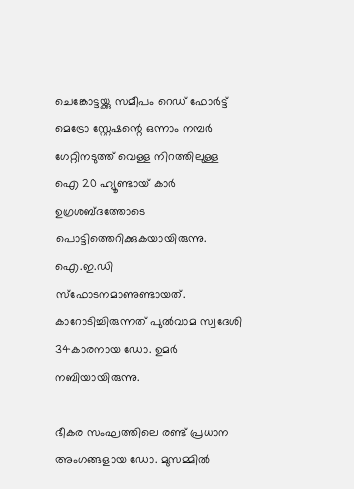ചെങ്കോട്ടയ്ക്കു സമീപം റെഡ് ഫോർട്ട് മെട്രോ സ്റ്റേഷന്റെ ഒന്നാം നമ്പർ ഗേറ്റിനടുത്ത് വെള്ള നിറത്തിലുള്ള ഐ 20 ഹ്യൂണ്ടായ് കാർ ഉഗ്രശബ്ദത്തോടെ പൊട്ടിത്തെറിക്കുകയായിരുന്നു. ഐ.ഇ.ഡി സ്‌ഫോടനമാണുണ്ടായത്. കാറോടിച്ചിരുന്നത് പുൽവാമ സ്വദേശി 34കാരനായ ഡോ. ഉമർ നബിയായിരുന്നു.

ഭീകര സംഘത്തിലെ രണ്ട് പ്രധാന അംഗങ്ങളായ ഡോ. മുസമ്മിൽ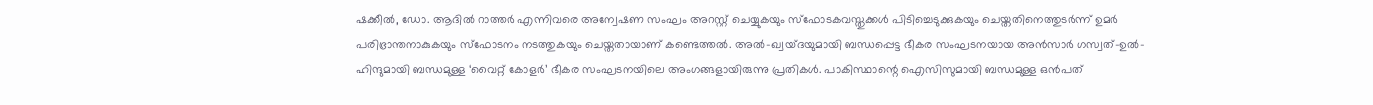ഷക്കീൽ, ഡോ. ആദിൽ റാത്തർ എന്നിവരെ അന്വേഷണ സംഘം അറസ്റ്റ് ചെയ്യുകയും സ്ഫോടകവസ്തുക്കൾ പിടിച്ചെടുക്കുകയും ചെയ്തതിനെത്തുടർന്ന് ഉമർ പരിഭ്രാന്തനാകുകയും സ്ഫോടനം നടത്തുകയും ചെയ്തതായാണ് കണ്ടെത്തൽ. അൽ-ഖ്വയ്ദയുമായി ബന്ധപ്പെട്ട ഭീകര സംഘടനയായ അൻസാർ ഗസ്വത്-ഉൽ-ഹിന്ദുമായി ബന്ധമുള്ള ‘വൈറ്റ് കോളർ’ ഭീകര സംഘടനയിലെ അംഗങ്ങളായിരുന്നു പ്രതികൾ. പാകിസ്ഥാന്റെ ഐസിസുമായി ബന്ധമുള്ള ഒൻപത്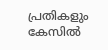പ്രതികളും കേസിൽ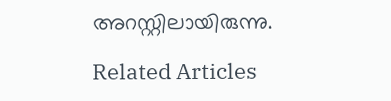അറസ്റ്റിലായിരുന്നു.

Related Articles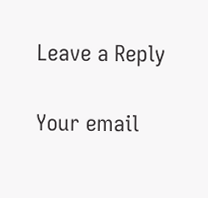Leave a Reply

Your email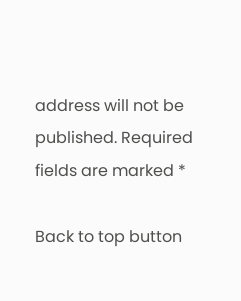address will not be published. Required fields are marked *

Back to top button